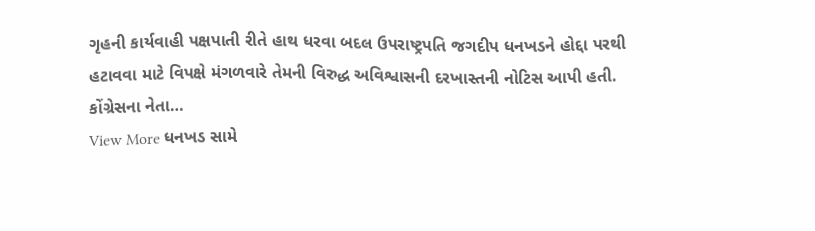ગૃહની કાર્યવાહી પક્ષપાતી રીતે હાથ ધરવા બદલ ઉપરાષ્ટ્રપતિ જગદીપ ધનખડને હોદ્દા પરથી હટાવવા માટે વિપક્ષે મંગળવારે તેમની વિરુદ્ધ અવિશ્વાસની દરખાસ્તની નોટિસ આપી હતી. કોંગ્રેસના નેતા…
View More ધનખડ સામે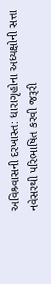અવિશ્ર્વાસની દરખાસ્ત: ધારાગૃહોના અધ્યક્ષોની સત્તા નવેસરથી પરિભાષિત કરવી જરૂરી